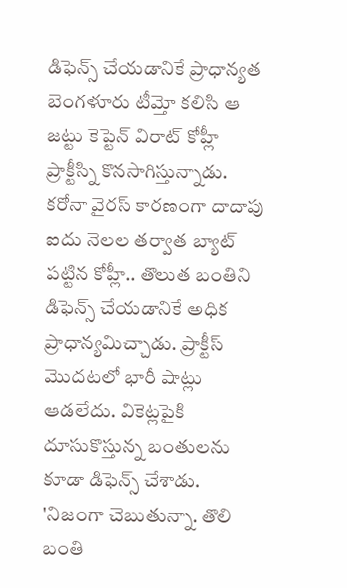డిఫెన్స్ చేయడానికే ప్రాధాన్యత
బెంగళూరు టీమ్తో కలిసి ఆ జట్టు కెప్టెన్ విరాట్ కోహ్లీ ప్రాక్టీస్ని కొనసాగిస్తున్నాడు. కరోనా వైరస్ కారణంగా దాదాపు ఐదు నెలల తర్వాత బ్యాట్ పట్టిన కోహ్లీ.. తొలుత బంతిని డిఫెన్స్ చేయడానికే అధిక ప్రాధాన్యమిచ్చాడు. ప్రాక్టీస్ మొదటలో భారీ షాట్లు ఆడలేదు. వికెట్లపైకి దూసుకొస్తున్న బంతులను కూడా డిఫెన్స్ చేశాడు. 'నిజంగా చెబుతున్నా. తొలి బంతి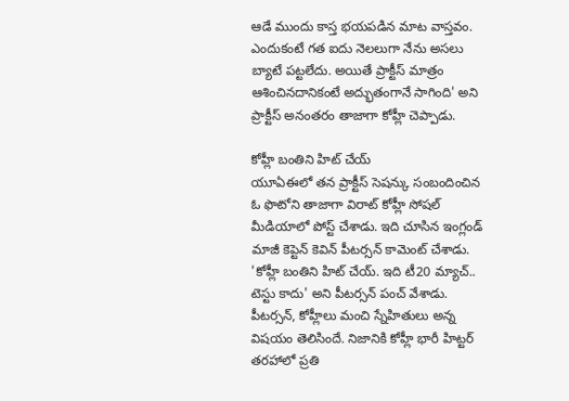ఆడే ముందు కాస్త భయపడిన మాట వాస్తవం. ఎందుకంటే గత ఐదు నెలలుగా నేను అసలు బ్యాటే పట్టలేదు. అయితే ప్రాక్టీస్ మాత్రం ఆశించినదానికంటే అద్భుతంగానే సాగింది' అని ప్రాక్టీస్ అనంతరం తాజాగా కోహ్లీ చెప్పాడు.

కోహ్లీ బంతిని హిట్ చేయ్
యూఏఈలో తన ప్రాక్టీస్ సెషన్కు సంబందించిన ఓ ఫొటోని తాజాగా విరాట్ కోహ్లీ సోషల్ మీడియాలో పోస్ట్ చేశాడు. ఇది చూసిన ఇంగ్లండ్ మాజీ కెప్టెన్ కెవిన్ పీటర్సన్ కామెంట్ చేశాడు. 'కోహ్లీ బంతిని హిట్ చేయ్. ఇది టీ20 మ్యాచ్.. టెస్టు కాదు' అని పీటర్సన్ పంచ్ వేశాడు. పీటర్సన్, కోహ్లీలు మంచి స్నేహితులు అన్న విషయం తెలిసిందే. నిజానికి కోహ్లీ భారీ హిట్టర్ తరహాలో ప్రతి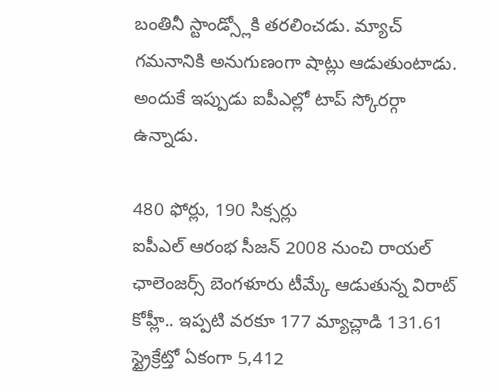బంతినీ స్టాండ్స్లోకి తరలించడు. మ్యాచ్ గమనానికి అనుగుణంగా షాట్లు ఆడుతుంటాడు. అందుకే ఇప్పుడు ఐపీఎల్లో టాప్ స్కోరర్గా ఉన్నాడు.

480 ఫోర్లు, 190 సిక్సర్లు
ఐపీఎల్ ఆరంభ సీజన్ 2008 నుంచి రాయల్ ఛాలెంజర్స్ బెంగళూరు టీమ్కే ఆడుతున్న విరాట్ కోహ్లీ.. ఇప్పటి వరకూ 177 మ్యాచ్లాడి 131.61 స్ట్రైక్రేట్తో ఏకంగా 5,412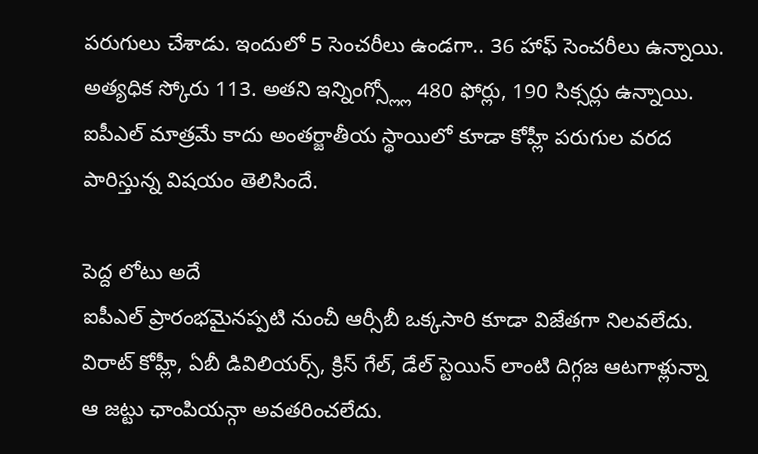పరుగులు చేశాడు. ఇందులో 5 సెంచరీలు ఉండగా.. 36 హాఫ్ సెంచరీలు ఉన్నాయి. అత్యధిక స్కోరు 113. అతని ఇన్నింగ్స్ల్లో 480 ఫోర్లు, 190 సిక్సర్లు ఉన్నాయి. ఐపీఎల్ మాత్రమే కాదు అంతర్జాతీయ స్థాయిలో కూడా కోహ్లీ పరుగుల వరద పారిస్తున్న విషయం తెలిసిందే.

పెద్ద లోటు అదే
ఐపీఎల్ ప్రారంభమైనప్పటి నుంచీ ఆర్సీబీ ఒక్కసారి కూడా విజేతగా నిలవలేదు. విరాట్ కోహ్లీ, ఏబీ డివిలియర్స్, క్రిస్ గేల్, డేల్ స్టెయిన్ లాంటి దిగ్గజ ఆటగాళ్లున్నా ఆ జట్టు ఛాంపియన్గా అవతరించలేదు.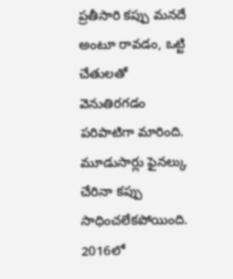ప్రతీసారి కప్పు మనదే అంటూ రావడం, ఒట్టి చేతులతో వెనుతిరగడం పరిపాటిగా మారింది. మూడుసార్లు ఫైనల్కు చేరినా కప్పు సాధించలేకపోయింది. 2016లో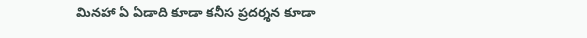మినహా ఏ ఏడాది కూడా కనీస ప్రదర్శన కూడా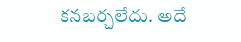కనబర్చలేదు. అదే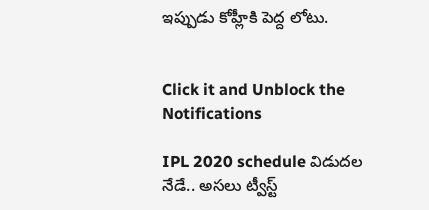ఇప్పుడు కోహ్లీకి పెద్ద లోటు.


Click it and Unblock the Notifications

IPL 2020 schedule విడుదల నేడే.. అసలు ట్వీస్ట్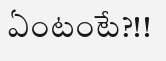ఏంటంటే?!!